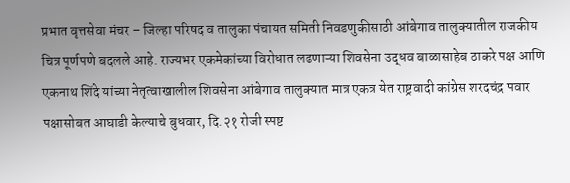प्रभात वृत्तसेवा मंचर – जिल्हा परिषद व तालुका पंचायत समिती निवडणुकीसाठी आंबेगाव तालुक्यातील राजकीय चित्र पूर्णपणे बदलले आहे. राज्यभर एकमेकांच्या विरोधात लढणाऱ्या शिवसेना उद्धव बाळासाहेब ठाकरे पक्ष आणि एकनाथ शिंदे यांच्या नेतृत्वाखालील शिवसेना आंबेगाव तालुक्यात मात्र एकत्र येत राष्ट्रवादी कांग्रेस शरदचंद्र पवार पक्षासोबत आघाडी केल्याचे बुधवार, दि.२१ रोजी स्पष्ट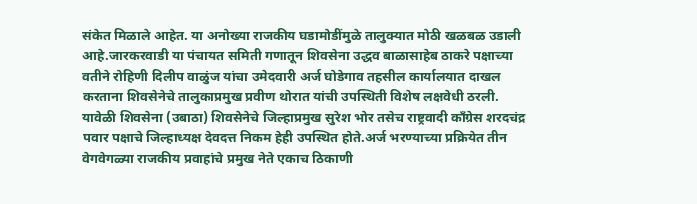संकेत मिळाले आहेत. या अनोख्या राजकीय घडामोडींमुळे तालुक्यात मोठी खळबळ उडाली आहे.जारकरवाडी या पंचायत समिती गणातून शिवसेना उद्धव बाळासाहेब ठाकरे पक्षाच्या वतीने रोहिणी दिलीप वाळुंज यांचा उमेदवारी अर्ज घोडेगाव तहसील कार्यालयात दाखल करताना शिवसेनेचे तालुकाप्रमुख प्रवीण थोरात यांची उपस्थिती विशेष लक्षवेधी ठरली. यावेळी शिवसेना (उबाठा) शिवसेनेचे जिल्हाप्रमुख सुरेश भोर तसेच राष्ट्रवादी काँग्रेस शरदचंद्र पवार पक्षाचे जिल्हाध्यक्ष देवदत्त निकम हेही उपस्थित होते.अर्ज भरण्याच्या प्रक्रियेत तीन वेगवेगळ्या राजकीय प्रवाहांचे प्रमुख नेते एकाच ठिकाणी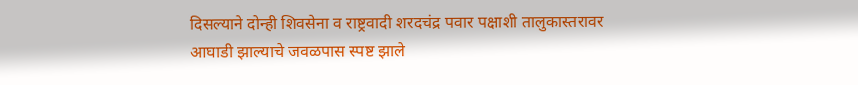दिसल्याने दोन्ही शिवसेना व राष्ट्रवादी शरदचंद्र पवार पक्षाशी तालुकास्तरावर आघाडी झाल्याचे जवळपास स्पष्ट झाले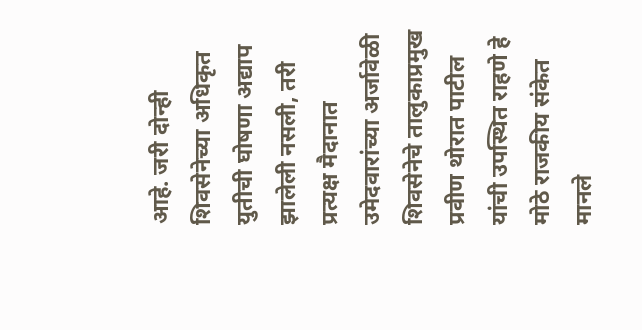आहे. जरी दोन्ही शिवसेनेच्या अधिकृत युतीची घोषणा अद्याप झालेली नसली, तरी प्रत्यक्ष मैदानात उमेदवारांच्या अर्जावेळी शिवसेनेचे तालुकाप्रमुख प्रवीण थोरात पाटील यांची उपस्थित राहणे हे मोठे राजकीय संकेत मानले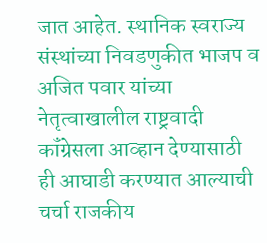जात आहेत. स्थानिक स्वराज्य संस्थांच्या निवडणुकीत भाजप व अजित पवार यांच्या नेतृत्वाखालील राष्ट्रवादी कॉंग्रेसला आव्हान देण्यासाठी ही आघाडी करण्यात आल्याची चर्चा राजकीय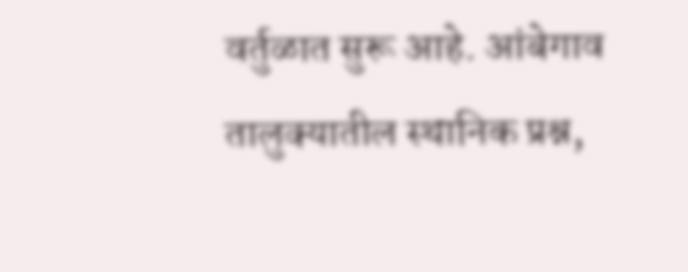वर्तुळात सुरू आहे. आंबेगाव तालुक्यातील स्थानिक प्रश्न,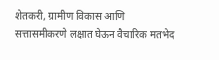शेतकरी, ग्रामीण विकास आणि सत्तासमीकरणे लक्षात घेऊन वैचारिक मतभेद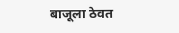बाजूला ठेवत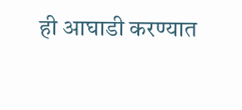ही आघाडी करण्यात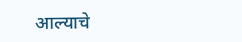आल्याचे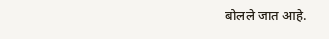बोलले जात आहे.